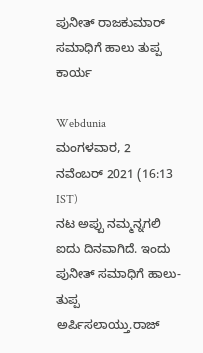ಪುನೀತ್ ರಾಜಕುಮಾರ್ ಸಮಾಧಿಗೆ ಹಾಲು ತುಪ್ಪ ಕಾರ್ಯ

Webdunia
ಮಂಗಳವಾರ, 2 ನವೆಂಬರ್ 2021 (16:13 IST)
ನಟ ಅಪ್ಪು ನಮ್ಮನ್ನಗಲಿ ಐದು ದಿನವಾಗಿದೆ. ಇಂದು ಪುನೀತ್ ಸಮಾಧಿಗೆ ಹಾಲು-ತುಪ್ಪ ಅರ್ಪಿಸಲಾಯ್ತು.ರಾಜ್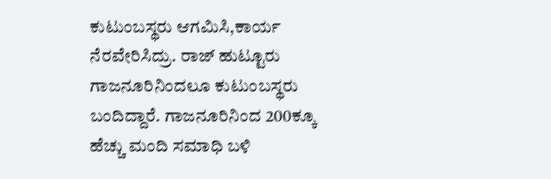ಕುಟುಂಬಸ್ಥರು ಆಗಮಿಸಿ,ಕಾರ್ಯ ನೆರವೇರಿಸಿದ್ರು. ರಾಜ್ ಹುಟ್ಟೂರು ಗಾಜನೂರಿನಿಂದಲೂ ಕುಟುಂಬಸ್ಥರು ಬಂದಿದ್ದಾರೆ. ಗಾಜನೂರಿನಿಂದ 200ಕ್ಕೂ ಹೆಚ್ಚು ಮಂದಿ ಸಮಾಧಿ ಬಳಿ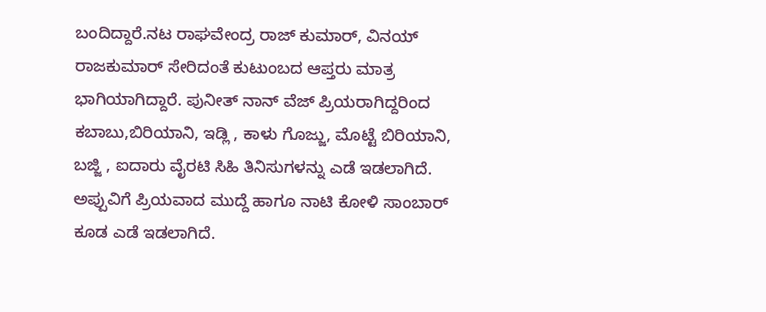ಬಂದಿದ್ದಾರೆ.ನಟ ರಾಘವೇಂದ್ರ ರಾಜ್ ಕುಮಾರ್, ವಿನಯ್ ರಾಜಕುಮಾರ್ ಸೇರಿದಂತೆ ಕುಟುಂಬದ ಆಪ್ತರು ಮಾತ್ರ ಭಾಗಿಯಾಗಿದ್ದಾರೆ. ಪುನೀತ್ ನಾನ್ ವೆಜ್ ಪ್ರಿಯರಾಗಿದ್ದರಿಂದ ಕಬಾಬು,ಬಿರಿಯಾನಿ, ಇಡ್ಲಿ , ಕಾಳು ಗೊಜ್ಜು, ಮೊಟ್ಟೆ ಬಿರಿಯಾನಿ, ಬಜ್ಜಿ , ಐದಾರು ವೈರಟಿ ಸಿಹಿ ತಿನಿಸುಗಳನ್ನು ಎಡೆ ಇಡಲಾಗಿದೆ. ಅಪ್ಪುವಿಗೆ ಪ್ರಿಯವಾದ ಮುದ್ದೆ ಹಾಗೂ ನಾಟಿ ಕೋಳಿ ಸಾಂಬಾರ್ ಕೂಡ ಎಡೆ ಇಡಲಾಗಿದೆ.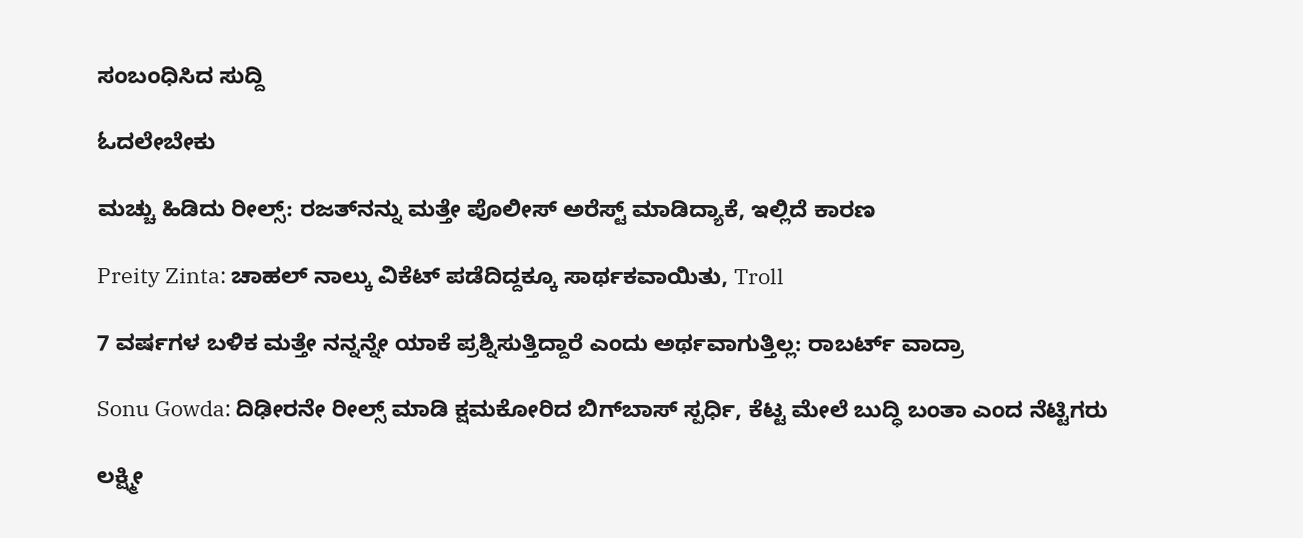ಸಂಬಂಧಿಸಿದ ಸುದ್ದಿ

ಓದಲೇಬೇಕು

ಮಚ್ಚು ಹಿಡಿದು ರೀಲ್ಸ್‌: ರಜತ್‌ನನ್ನು ಮತ್ತೇ ಪೊಲೀಸ್ ಅರೆಸ್ಟ್ ಮಾಡಿದ್ಯಾಕೆ, ಇಲ್ಲಿದೆ ಕಾರಣ

Preity Zinta: ಚಾಹಲ್ ನಾಲ್ಕು ವಿಕೆಟ್ ಪಡೆದಿದ್ದಕ್ಕೂ ಸಾರ್ಥಕವಾಯಿತು, Troll

7 ವರ್ಷಗಳ ಬಳಿಕ ಮತ್ತೇ ನನ್ನನ್ನೇ ಯಾಕೆ ಪ್ರಶ್ನಿಸುತ್ತಿದ್ದಾರೆ ಎಂದು ಅರ್ಥವಾಗುತ್ತಿಲ್ಲ: ರಾಬರ್ಟ್‌ ವಾದ್ರಾ

Sonu Gowda: ದಿಢೀರನೇ ರೀಲ್ಸ್ ಮಾಡಿ ಕ್ಷಮಕೋರಿದ ಬಿಗ್‌ಬಾಸ್‌ ಸ್ಪರ್ಧಿ, ಕೆಟ್ಟ ಮೇಲೆ ಬುದ್ಧಿ ಬಂತಾ ಎಂದ ನೆಟ್ಟಿಗರು

ಲಕ್ಷ್ಮೀ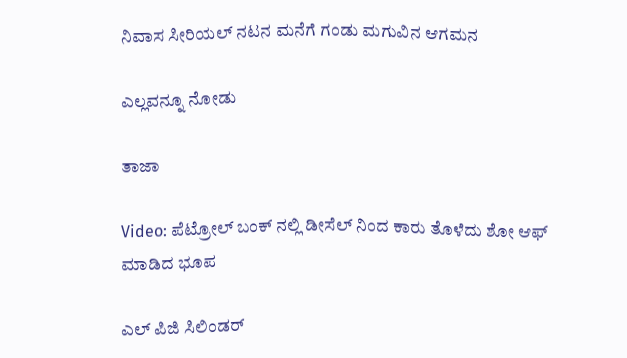ನಿವಾಸ ಸೀರಿಯಲ್ ನಟನ ಮನೆಗೆ ಗಂಡು ಮಗುವಿನ ಆಗಮನ

ಎಲ್ಲವನ್ನೂ ನೋಡು

ತಾಜಾ

Video: ಪೆಟ್ರೋಲ್ ಬಂಕ್ ನಲ್ಲಿ ಡೀಸೆಲ್ ನಿಂದ ಕಾರು ತೊಳೆದು ಶೋ ಆಫ್ ಮಾಡಿದ ಭೂಪ

ಎಲ್ ಪಿಜಿ ಸಿಲಿಂಡರ್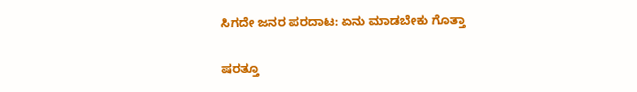ಸಿಗದೇ ಜನರ ಪರದಾಟ: ಏನು ಮಾಡಬೇಕು ಗೊತ್ತಾ

ಷರತ್ತೂ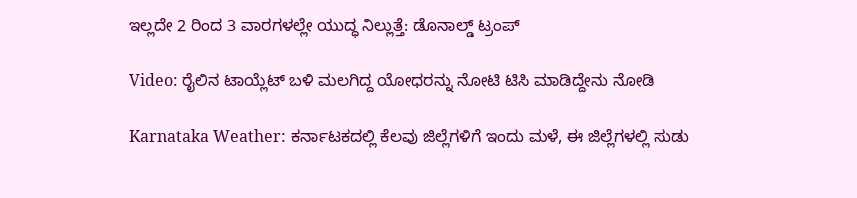ಇಲ್ಲದೇ 2 ರಿಂದ 3 ವಾರಗಳಲ್ಲೇ ಯುದ್ಧ ನಿಲ್ಲುತ್ತೆ: ಡೊನಾಲ್ಡ್ ಟ್ರಂಪ್

Video: ರೈಲಿನ ಟಾಯ್ಲೆಟ್ ಬಳಿ ಮಲಗಿದ್ದ ಯೋಧರನ್ನು ನೋಟಿ ಟಿಸಿ ಮಾಡಿದ್ದೇನು ನೋಡಿ

Karnataka Weather: ಕರ್ನಾಟಕದಲ್ಲಿ ಕೆಲವು ಜಿಲ್ಲೆಗಳಿಗೆ ಇಂದು ಮಳೆ, ಈ ಜಿಲ್ಲೆಗಳಲ್ಲಿ ಸುಡು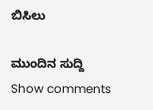ಬಿಸಿಲು

ಮುಂದಿನ ಸುದ್ದಿ
Show comments